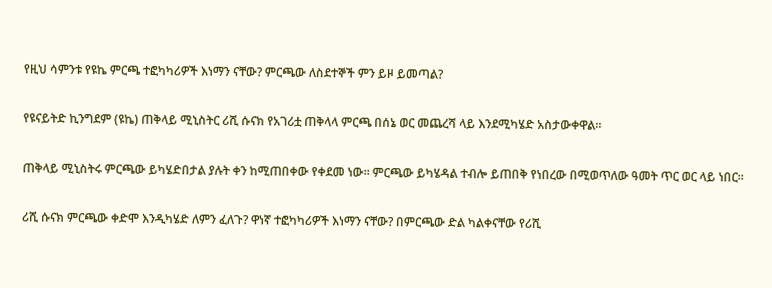የዚህ ሳምንቱ የዩኬ ምርጫ ተፎካካሪዎች እነማን ናቸው? ምርጫው ለስደተኞች ምን ይዞ ይመጣል?

የዩናይትድ ኪንግደም (ዩኬ) ጠቅላይ ሚኒስትር ሪሺ ሱናክ የአገሪቷ ጠቅላላ ምርጫ በሰኔ ወር መጨረሻ ላይ እንደሚካሄድ አስታውቀዋል።

ጠቅላይ ሚኒስትሩ ምርጫው ይካሄድበታል ያሉት ቀን ከሚጠበቀው የቀደመ ነው። ምርጫው ይካሄዳል ተብሎ ይጠበቅ የነበረው በሚወጥለው ዓመት ጥር ወር ላይ ነበር።

ሪሺ ሱናክ ምርጫው ቀድሞ እንዲካሄድ ለምን ፈለጉ? ዋነኛ ተፎካካሪዎች እነማን ናቸው? በምርጫው ድል ካልቀናቸው የሪሺ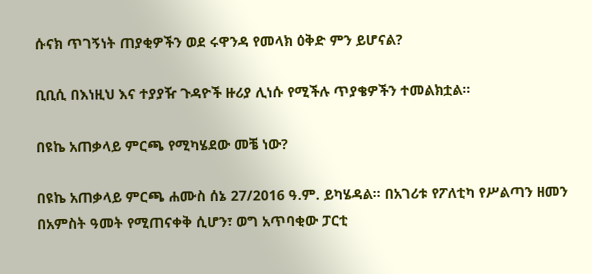ሱናክ ጥገኝነት ጠያቂዎችን ወደ ሩዋንዳ የመላክ ዕቅድ ምን ይሆናል?

ቢቢሲ በእነዚህ እና ተያያዥ ጉዳዮች ዙሪያ ሊነሱ የሚችሉ ጥያቄዎችን ተመልክቷል።

በዩኬ አጠቃላይ ምርጫ የሚካሄደው መቼ ነው?

በዩኬ አጠቃላይ ምርጫ ሐሙስ ሰኔ 27/2016 ዓ.ም. ይካሄዳል። በአገሪቱ የፖለቲካ የሥልጣን ዘመን በአምስት ዓመት የሚጠናቀቅ ሲሆን፣ ወግ አጥባቂው ፓርቲ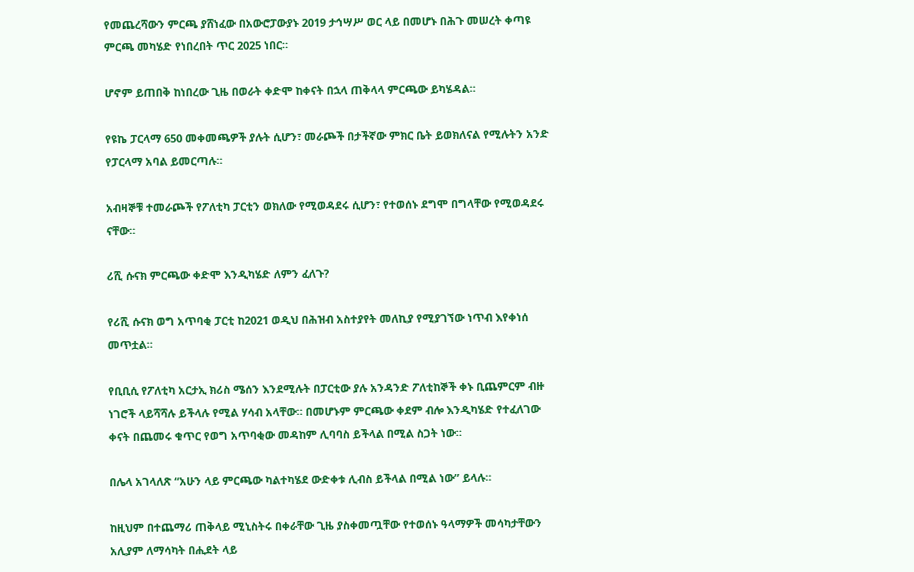የመጨረሻውን ምርጫ ያሸነፈው በአውሮፓውያኑ 2019 ታኅሣሥ ወር ላይ በመሆኑ በሕጉ መሠረት ቀጣዩ ምርጫ መካሄድ የነበረበት ጥር 2025 ነበር።

ሆኖም ይጠበቅ ከነበረው ጊዜ በወራት ቀድሞ ከቀናት በኋላ ጠቅላላ ምርጫው ይካሄዳል።

የዩኬ ፓርላማ 650 መቀመጫዎች ያሉት ሲሆን፣ መራጮች በታችኛው ምክር ቤት ይወክለናል የሚሉትን አንድ የፓርላማ አባል ይመርጣሉ።

አብዛኞቹ ተመራጮች የፖለቲካ ፓርቲን ወክለው የሚወዳደሩ ሲሆን፣ የተወሰኑ ደግሞ በግላቸው የሚወዳደሩ ናቸው።

ሪሺ ሱናክ ምርጫው ቀድሞ እንዲካሄድ ለምን ፈለጉ?

የሪሺ ሱናክ ወግ አጥባቂ ፓርቲ ከ2021 ወዲህ በሕዝብ አስተያየት መለኪያ የሚያገኘው ነጥብ እየቀነሰ መጥቷል።

የቢቢሲ የፖለቲካ አርታኢ ክሪስ ሜሰን እንደሚሉት በፓርቲው ያሉ አንዳንድ ፖለቲከኞች ቀኑ ቢጨምርም ብዙ ነገሮች ላይሻሻሉ ይችላሉ የሚል ሃሳብ አላቸው። በመሆኑም ምርጫው ቀደም ብሎ እንዲካሄድ የተፈለገው ቀናት በጨመሩ ቁጥር የወግ አጥባቂው መዳከም ሊባባስ ይችላል በሚል ስጋት ነው።

በሌላ አገላለጽ “አሁን ላይ ምርጫው ካልተካሄደ ውድቀቱ ሊብስ ይችላል በሚል ነው” ይላሉ።

ከዚህም በተጨማሪ ጠቅላይ ሚኒስትሩ በቀራቸው ጊዜ ያስቀመጧቸው የተወሰኑ ዓላማዎች መሳካታቸውን አሊያም ለማሳካት በሒደት ላይ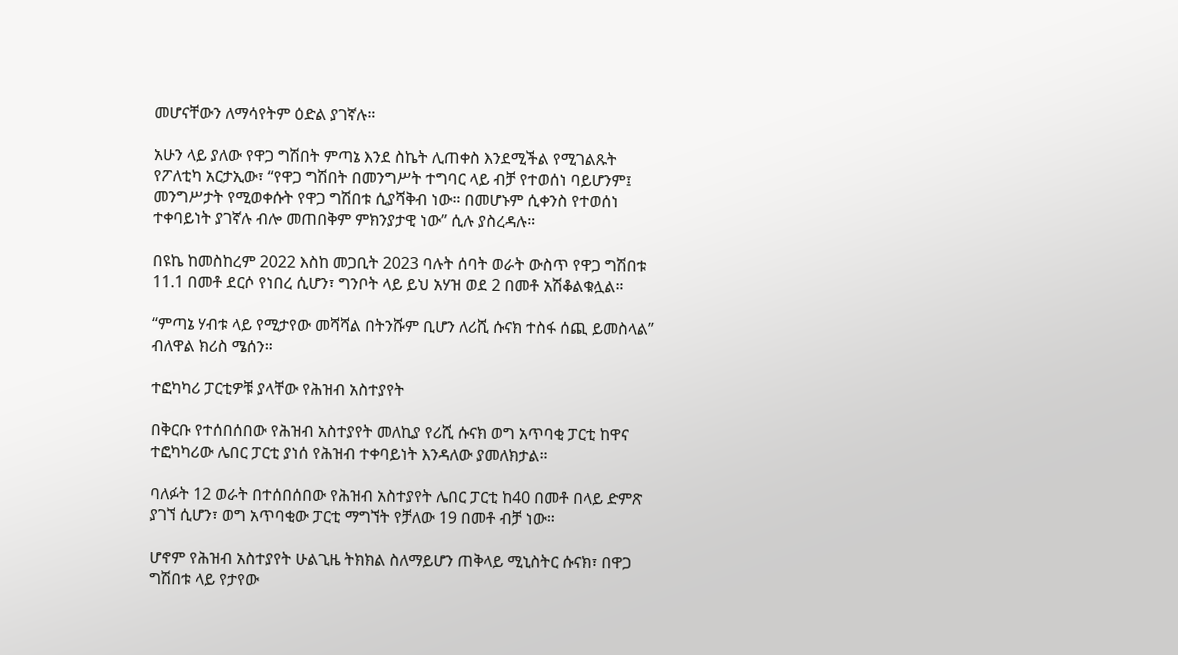መሆናቸውን ለማሳየትም ዕድል ያገኛሉ።

አሁን ላይ ያለው የዋጋ ግሽበት ምጣኔ እንደ ስኬት ሊጠቀስ እንደሚችል የሚገልጹት የፖለቲካ አርታኢው፣ “የዋጋ ግሽበት በመንግሥት ተግባር ላይ ብቻ የተወሰነ ባይሆንም፤ መንግሥታት የሚወቀሱት የዋጋ ግሽበቱ ሲያሻቅብ ነው። በመሆኑም ሲቀንስ የተወሰነ ተቀባይነት ያገኛሉ ብሎ መጠበቅም ምክንያታዊ ነው” ሲሉ ያስረዳሉ።

በዩኬ ከመስከረም 2022 እስከ መጋቢት 2023 ባሉት ሰባት ወራት ውስጥ የዋጋ ግሽበቱ 11.1 በመቶ ደርሶ የነበረ ሲሆን፣ ግንቦት ላይ ይህ አሃዝ ወደ 2 በመቶ አሽቆልቁሏል።

“ምጣኔ ሃብቱ ላይ የሚታየው መሻሻል በትንሹም ቢሆን ለሪሺ ሱናክ ተስፋ ሰጪ ይመስላል” ብለዋል ክሪስ ሜሰን።

ተፎካካሪ ፓርቲዎቹ ያላቸው የሕዝብ አስተያየት

በቅርቡ የተሰበሰበው የሕዝብ አስተያየት መለኪያ የሪሺ ሱናክ ወግ አጥባቂ ፓርቲ ከዋና ተፎካካሪው ሌበር ፓርቲ ያነሰ የሕዝብ ተቀባይነት እንዳለው ያመለክታል።

ባለፉት 12 ወራት በተሰበሰበው የሕዝብ አስተያየት ሌበር ፓርቲ ከ40 በመቶ በላይ ድምጽ ያገኘ ሲሆን፣ ወግ አጥባቂው ፓርቲ ማግኘት የቻለው 19 በመቶ ብቻ ነው።

ሆኖም የሕዝብ አስተያየት ሁልጊዜ ትክክል ስለማይሆን ጠቅላይ ሚኒስትር ሱናክ፣ በዋጋ ግሽበቱ ላይ የታየው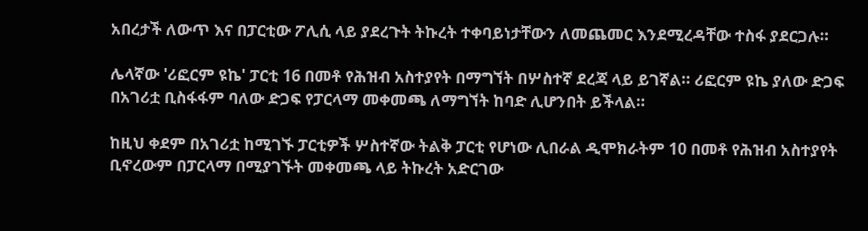አበረታች ለውጥ እና በፓርቲው ፖሊሲ ላይ ያደረጉት ትኩረት ተቀባይነታቸውን ለመጨመር እንደሚረዳቸው ተስፋ ያደርጋሉ።

ሌላኛው 'ሪፎርም ዩኬ' ፓርቲ 16 በመቶ የሕዝብ አስተያየት በማግኘት በሦስተኛ ደረጃ ላይ ይገኛል። ሪፎርም ዩኬ ያለው ድጋፍ በአገሪቷ ቢስፋፋም ባለው ድጋፍ የፓርላማ መቀመጫ ለማግኘት ከባድ ሊሆንበት ይችላል።

ከዚህ ቀደም በአገሪቷ ከሚገኙ ፓርቲዎች ሦስተኛው ትልቅ ፓርቲ የሆነው ሊበራል ዲሞክራትም 10 በመቶ የሕዝብ አስተያየት ቢኖረውም በፓርላማ በሚያገኙት መቀመጫ ላይ ትኩረት አድርገው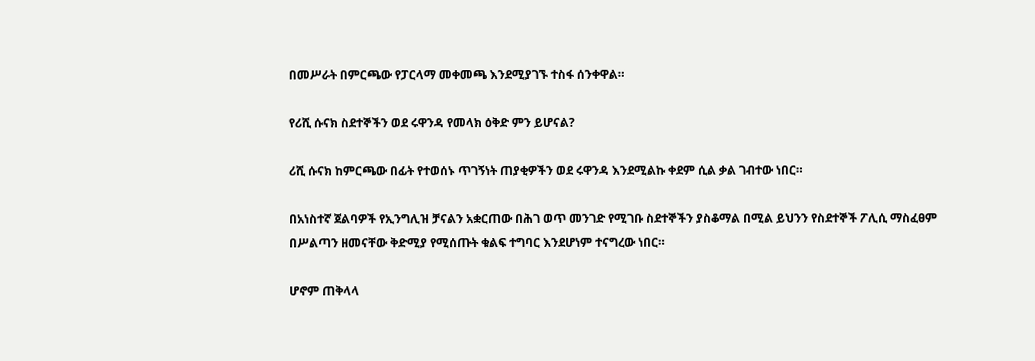በመሥራት በምርጫው የፓርላማ መቀመጫ እንደሚያገኙ ተስፋ ሰንቀዋል።

የሪሺ ሱናክ ስደተኞችን ወደ ሩዋንዳ የመላክ ዕቅድ ምን ይሆናል?

ሪሺ ሱናክ ከምርጫው በፊት የተወሰኑ ጥገኝነት ጠያቂዎችን ወደ ሩዋንዳ እንደሚልኩ ቀደም ሲል ቃል ገብተው ነበር።

በአነስተኛ ጀልባዎች የኢንግሊዝ ቻናልን አቋርጠው በሕገ ወጥ መንገድ የሚገቡ ስደተኞችን ያስቆማል በሚል ይህንን የስደተኞች ፖሊሲ ማስፈፀም በሥልጣን ዘመናቸው ቅድሚያ የሚሰጡት ቁልፍ ተግባር እንደሆነም ተናግረው ነበር።

ሆኖም ጠቅላላ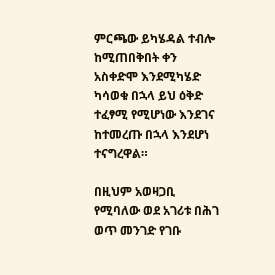ምርጫው ይካሄዳል ተብሎ ከሚጠበቅበት ቀን አስቀድሞ እንደሚካሄድ ካሳወቁ በኋላ ይህ ዕቅድ ተፈፃሚ የሚሆነው እንደገና ከተመረጡ በኋላ እንደሆነ ተናግረዋል።

በዚህም አወዛጋቢ የሚባለው ወደ አገሪቱ በሕገ ወጥ መንገድ የገቡ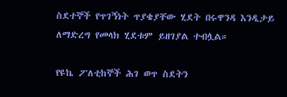ስደተኞች የጥገኝነት ጥያቄያቸው ሂደት በሩዋንዳ እንዲታይ ለማድረግ የመላክ ሂደቱም ይዘገያል ተብሏል።

የዩኬ ፖለቲከኞች ሕገ ወጥ ስደትን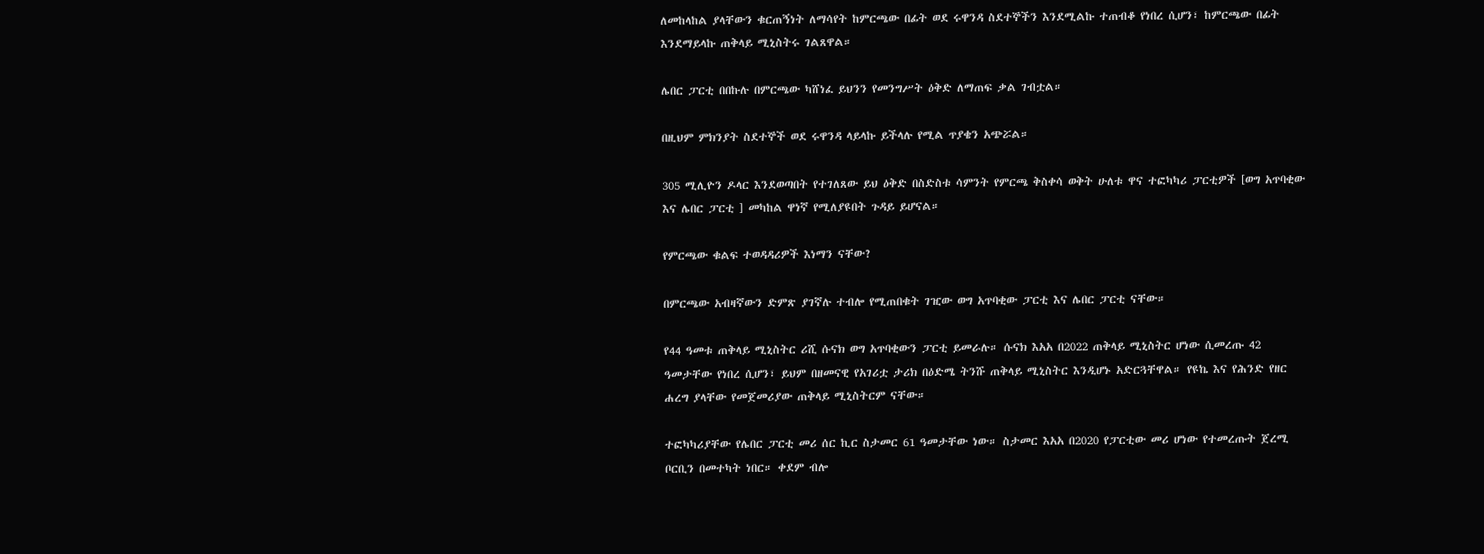ለመከላከል ያላቸውን ቁርጠኝነት ለማሳየት ከምርጫው በፊት ወደ ሩዋንዳ ስደተኞችን እንደሚልኩ ተጠብቆ የነበረ ሲሆን፣ ከምርጫው በፊት እንደማይላኩ ጠቅላይ ሚኒስትሩ ገልጸዋል።

ሌበር ፓርቲ በበኩሉ በምርጫው ካሸነፈ ይህንን የመንግሥት ዕቅድ ለማጠፍ ቃል ገብቷል።

በዚህም ምክንያት ስደተኞች ወደ ሩዋንዳ ላይላኩ ይችላሉ የሚል ጥያቄን አጭሯል።

305 ሚሊዮን ዶላር እንደወጣበት የተገለጸው ይህ ዕቅድ በስድስቱ ሳምንት የምርጫ ቅስቀሳ ወቅት ሁለቱ ዋና ተፎካካሪ ፓርቲዎች [ወግ አጥባቂው እና ሌበር ፓርቲ ] መካከል ዋነኛ የሚለያዩበት ጉዳይ ይሆናል።

የምርጫው ቁልፍ ተወዳዳሪዎች እነማን ናቸው?

በምርጫው አብዛኛውን ድምጽ ያገኛሉ ተብሎ የሚጠበቁት ገዢው ወግ አጥባቂው ፓርቲ እና ሌበር ፓርቲ ናቸው።

የ44 ዓመቱ ጠቅላይ ሚኒስትር ሪሺ ሱናክ ወግ አጥባቂውን ፓርቲ ይመራሉ። ሱናክ እአአ በ2022 ጠቅላይ ሚኒስትር ሆነው ሲመረጡ 42 ዓመታቸው የነበረ ሲሆን፣ ይህም በዘመናዊ የአገሪቷ ታሪክ በዕድሜ ትንሹ ጠቅላይ ሚኒስትር እንዲሆኑ አድርጓቸዋል። የዩኬ እና የሕንድ የዘር ሐረግ ያላቸው የመጀመሪያው ጠቅላይ ሚኒስትርም ናቸው።

ተፎካካሪያቸው የሌበር ፓርቲ መሪ ሰር ኪር ስታመር 61 ዓመታቸው ነው። ስታመር እአአ በ2020 የፓርቲው መሪ ሆነው የተመረጡት ጀረሚ ቦርቢን በመተካት ነበር። ቀደም ብሎ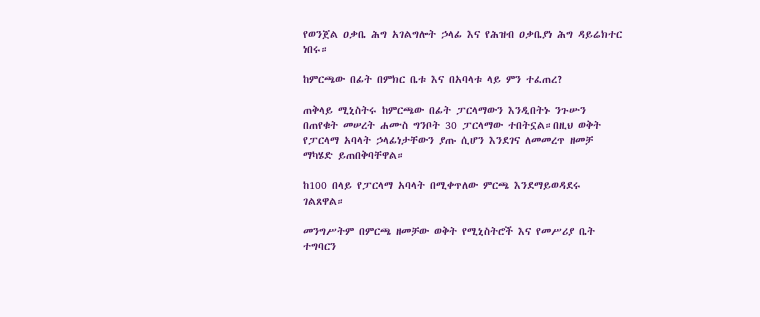የወንጀል ዐቃቤ ሕግ አገልግሎት ኃላፊ እና የሕዝብ ዐቃቤያነ ሕግ ዳይሬክተር ነበሩ።

ከምርጫው በፊት በምክር ቤቱ እና በአባላቱ ላይ ምን ተፈጠረ?

ጠቅላይ ሚኒስትሩ ከምርጫው በፊት ፓርላማውን እንዲበትኑ ንጉሡን በጠየቁት መሠረት ሐሙስ ግንቦት 30 ፓርላማው ተበትኗል።በዚህ ወቅት የፓርላማ አባላት ኃላፊነታቸውን ያጡ ሲሆን እንደገና ለመመረጥ ዘመቻ ማካሄድ ይጠበቅባቸዋል።

ከ100 በላይ የፓርላማ አባላት በሚቀጥለው ምርጫ እንደማይወዳደሩ ገልጸዋል።

መንግሥትም በምርጫ ዘመቻው ወቅት የሚኒስትሮች እና የመሥሪያ ቤት ተግባርን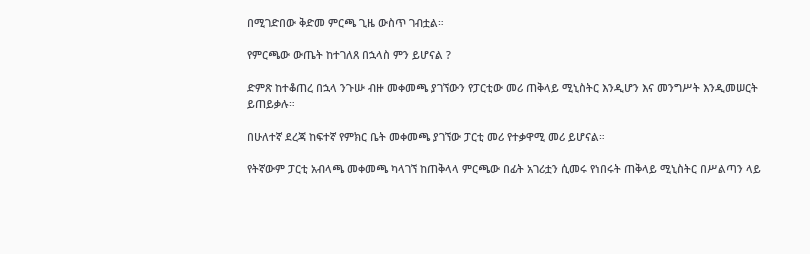በሚገድበው ቅድመ ምርጫ ጊዜ ውስጥ ገብቷል።

የምርጫው ውጤት ከተገለጸ በኋላስ ምን ይሆናል ?

ድምጽ ከተቆጠረ በኋላ ንጉሡ ብዙ መቀመጫ ያገኘውን የፓርቲው መሪ ጠቅላይ ሚኒስትር እንዲሆን እና መንግሥት እንዲመሠርት ይጠይቃሉ።

በሁለተኛ ደረጃ ከፍተኛ የምክር ቤት መቀመጫ ያገኘው ፓርቲ መሪ የተቃዋሚ መሪ ይሆናል።

የትኛውም ፓርቲ አብላጫ መቀመጫ ካላገኘ ከጠቅላላ ምርጫው በፊት አገሪቷን ሲመሩ የነበሩት ጠቅላይ ሚኒስትር በሥልጣን ላይ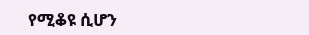የሚቆዩ ሲሆን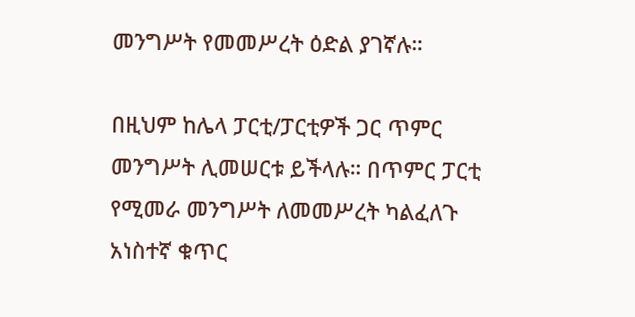መንግሥት የመመሥረት ዕድል ያገኛሉ።

በዚህም ከሌላ ፓርቲ/ፓርቲዎች ጋር ጥምር መንግሥት ሊመሠርቱ ይችላሉ። በጥምር ፓርቲ የሚመራ መንግሥት ለመመሥረት ካልፈለጉ አነስተኛ ቁጥር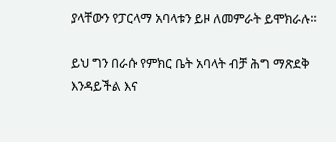ያላቸውን የፓርላማ አባላቱን ይዞ ለመምራት ይሞክራሉ።

ይህ ግን በራሱ የምክር ቤት አባላት ብቻ ሕግ ማጽደቅ እንዳይችል እና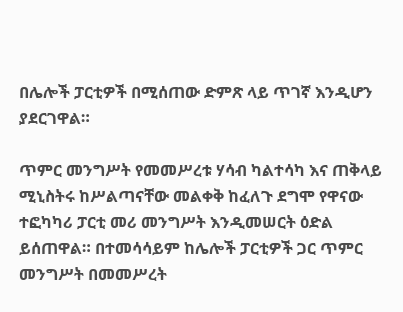በሌሎች ፓርቲዎች በሚሰጠው ድምጽ ላይ ጥገኛ እንዲሆን ያደርገዋል።

ጥምር መንግሥት የመመሥረቱ ሃሳብ ካልተሳካ እና ጠቅላይ ሚኒስትሩ ከሥልጣናቸው መልቀቅ ከፈለጉ ደግሞ የዋናው ተፎካካሪ ፓርቲ መሪ መንግሥት እንዲመሠርት ዕድል ይሰጠዋል። በተመሳሳይም ከሌሎች ፓርቲዎች ጋር ጥምር መንግሥት በመመሥረት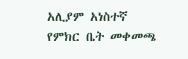አሊያም አነስተኛ የምክር ቤት መቀመጫ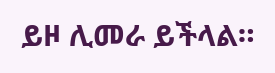ይዞ ሊመራ ይችላል።